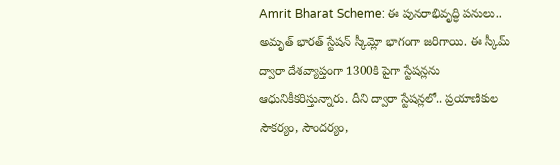Amrit Bharat Scheme: ఈ పునరాభివృద్ధి పనులు.. అమృత్ భారత్ స్టేషన్ స్కీమ్లో భాగంగా జరిగాయి. ఈ స్కీమ్ ద్వారా దేశవ్యాప్తంగా 1300కి పైగా స్టేషన్లను ఆధునికీకరిస్తున్నారు. దీని ద్వారా స్టేషన్లలో.. ప్రయాణికుల సౌకర్యం, సౌందర్యం,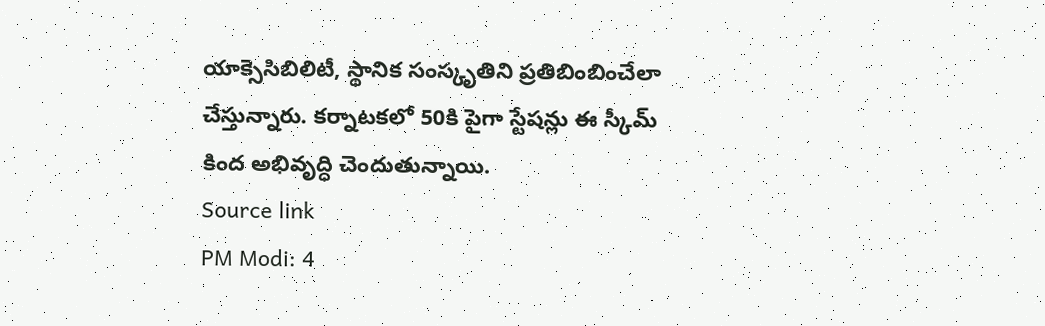యాక్సెసిబిలిటీ, స్థానిక సంస్కృతిని ప్రతిబింబించేలా చేస్తున్నారు. కర్నాటకలో 50కి పైగా స్టేషన్లు ఈ స్కీమ్ కింద అభివృద్ధి చెందుతున్నాయి.
Source link
PM Modi: 4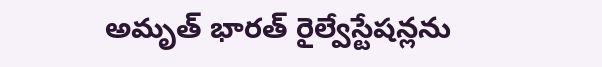అమృత్ భారత్ రైల్వేస్టేషన్లను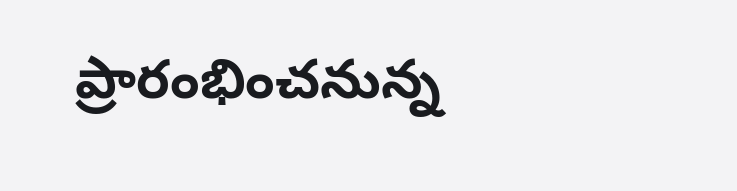ప్రారంభించనున్న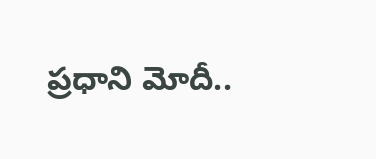ప్రధాని మోదీ..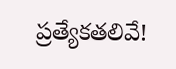ప్రత్యేకతలివే!